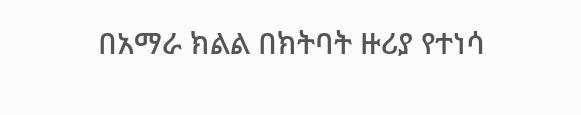በአማራ ክልል በክትባት ዙሪያ የተነሳ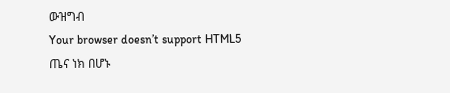ውዝግብ
Your browser doesn’t support HTML5
ጤና ነክ በሆኑ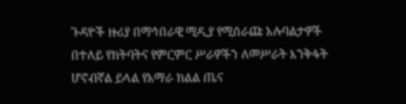ጉዳዮች ዙሪያ በማኅበራዊ ሚዲያ የሚሰራጩ አሉባልታዎች በተለይ የክትባትና የምርምር ሥራዎችን ለመሥራት እንቅፋት ሆኖብኛል ይላል የአማራ ክልል ጤና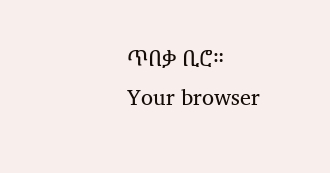ጥበቃ ቢሮ።
Your browser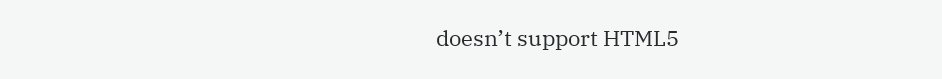doesn’t support HTML5